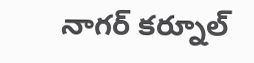నాగర్ కర్నూల్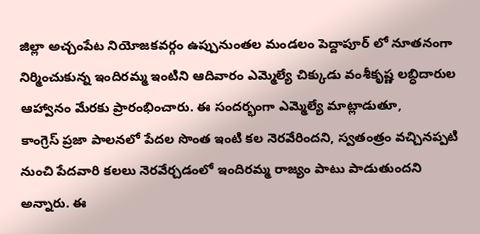జిల్లా అచ్చంపేట నియోజకవర్గం ఉప్పునుంతల మండలం పెద్దాపూర్ లో నూతనంగా నిర్మించుకున్న ఇందిరమ్మ ఇంటిని ఆదివారం ఎమ్మెల్యే చిక్కుడు వంశీకృష్ణ లబ్ధిదారుల ఆహ్వానం మేరకు ప్రారంభించారు. ఈ సందర్భంగా ఎమ్మెల్యే మాట్లాడుతూ,
కాంగ్రెస్ ప్రజా పాలనలో పేదల సొంత ఇంటి కల నెరవేరిందని, స్వతంత్రం వచ్చినప్పటి నుంచి పేదవారి కలలు నెరవేర్చడంలో ఇందిరమ్మ రాజ్యం పాటు పాడుతుందని అన్నారు. ఈ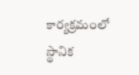కార్యక్రమంలో స్థానిక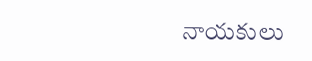నాయకులు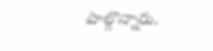పాల్గొన్నారు.